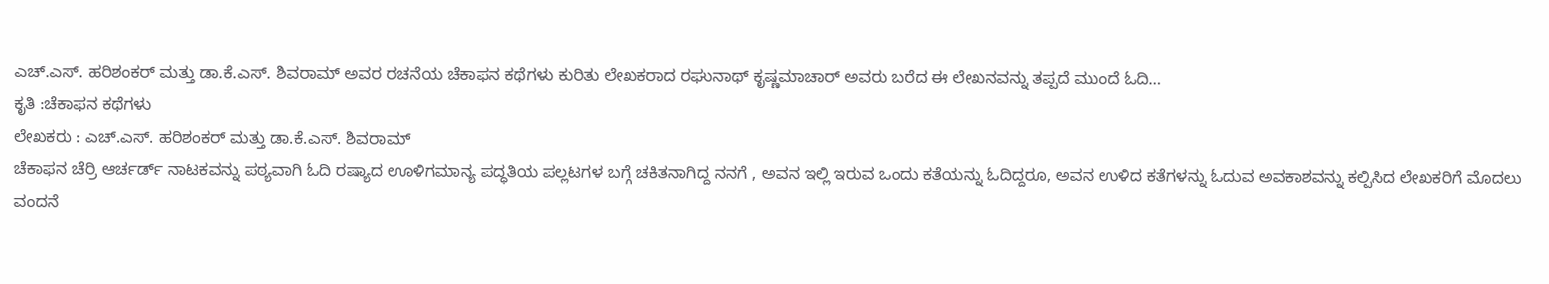ಎಚ್.ಎಸ್. ಹರಿಶಂಕರ್ ಮತ್ತು ಡಾ.ಕೆ.ಎಸ್. ಶಿವರಾಮ್ ಅವರ ರಚನೆಯ ಚೆಕಾಫನ ಕಥೆಗಳು ಕುರಿತು ಲೇಖಕರಾದ ರಘುನಾಥ್ ಕೃಷ್ಣಮಾಚಾರ್ ಅವರು ಬರೆದ ಈ ಲೇಖನವನ್ನು ತಪ್ಪದೆ ಮುಂದೆ ಓದಿ…
ಕೃತಿ :ಚೆಕಾಫನ ಕಥೆಗಳು
ಲೇಖಕರು : ಎಚ್.ಎಸ್. ಹರಿಶಂಕರ್ ಮತ್ತು ಡಾ.ಕೆ.ಎಸ್. ಶಿವರಾಮ್
ಚೆಕಾಫನ ಚೆರ್ರಿ ಆರ್ಚರ್ಡ್ ನಾಟಕವನ್ನು ಪಠ್ಯವಾಗಿ ಓದಿ ರಷ್ಯಾದ ಊಳಿಗಮಾನ್ಯ ಪದ್ಧತಿಯ ಪಲ್ಲಟಗಳ ಬಗ್ಗೆ ಚಕಿತನಾಗಿದ್ದ ನನಗೆ , ಅವನ ಇಲ್ಲಿ ಇರುವ ಒಂದು ಕತೆಯನ್ನು ಓದಿದ್ದರೂ, ಅವನ ಉಳಿದ ಕತೆಗಳನ್ನು ಓದುವ ಅವಕಾಶವನ್ನು ಕಲ್ಪಿಸಿದ ಲೇಖಕರಿಗೆ ಮೊದಲು ವಂದನೆ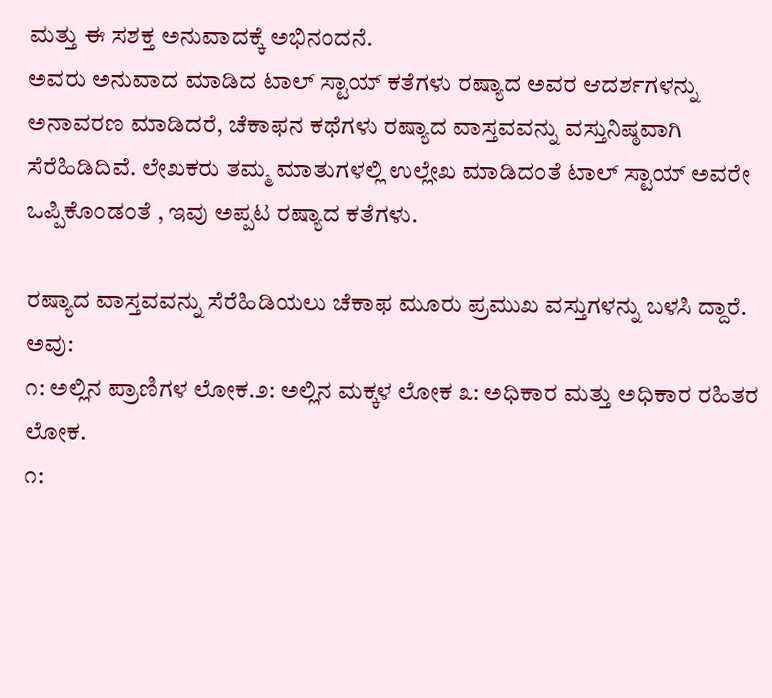ಮತ್ತು ಈ ಸಶಕ್ತ ಅನುವಾದಕ್ಕೆ ಅಭಿನಂದನೆ.
ಅವರು ಅನುವಾದ ಮಾಡಿದ ಟಾಲ್ ಸ್ಟಾಯ್ ಕತೆಗಳು ರಷ್ಯಾದ ಅವರ ಆದರ್ಶಗಳನ್ನು ಅನಾವರಣ ಮಾಡಿದರೆ, ಚೆಕಾಫನ ಕಥೆಗಳು ರಷ್ಯಾದ ವಾಸ್ತವವನ್ನು ವಸ್ತುನಿಷ್ಠವಾಗಿ ಸೆರೆಹಿಡಿದಿವೆ. ಲೇಖಕರು ತಮ್ಮ ಮಾತುಗಳಲ್ಲಿ ಉಲ್ಲೇಖ ಮಾಡಿದಂತೆ ಟಾಲ್ ಸ್ಟಾಯ್ ಅವರೇ ಒಪ್ಪಿಕೊಂಡಂತೆ , ಇವು ಅಪ್ಪಟ ರಷ್ಯಾದ ಕತೆಗಳು.

ರಷ್ಯಾದ ವಾಸ್ತವವನ್ನು ಸೆರೆಹಿಡಿಯಲು ಚೆಕಾಫ ಮೂರು ಪ್ರಮುಖ ವಸ್ತುಗಳನ್ನು ಬಳಸಿ ದ್ದಾರೆ. ಅವು:
೧: ಅಲ್ಲಿನ ಪ್ರಾಣಿಗಳ ಲೋಕ.೨: ಅಲ್ಲಿನ ಮಕ್ಕಳ ಲೋಕ ೩: ಅಧಿಕಾರ ಮತ್ತು ಅಧಿಕಾರ ರಹಿತರ ಲೋಕ.
೧: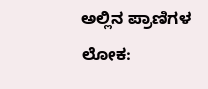ಅಲ್ಲಿನ ಪ್ರಾಣಿಗಳ ಲೋಕ: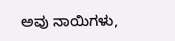ಅವು ನಾಯಿಗಳು,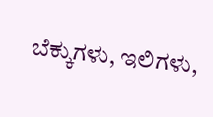ಬೆಕ್ಕುಗಳು, ಇಲಿಗಳು,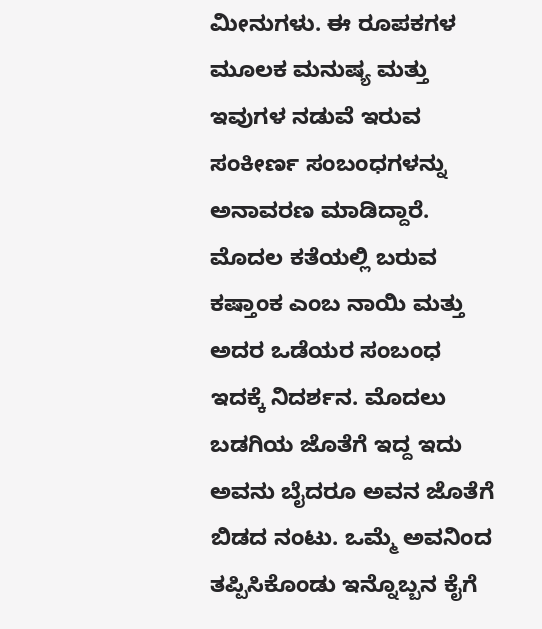ಮೀನುಗಳು. ಈ ರೂಪಕಗಳ ಮೂಲಕ ಮನುಷ್ಯ ಮತ್ತು ಇವುಗಳ ನಡುವೆ ಇರುವ ಸಂಕೀರ್ಣ ಸಂಬಂಧಗಳನ್ನು ಅನಾವರಣ ಮಾಡಿದ್ದಾರೆ. ಮೊದಲ ಕತೆಯಲ್ಲಿ ಬರುವ ಕಷ್ತಾಂಕ ಎಂಬ ನಾಯಿ ಮತ್ತು ಅದರ ಒಡೆಯರ ಸಂಬಂಧ ಇದಕ್ಕೆ ನಿದರ್ಶನ. ಮೊದಲು ಬಡಗಿಯ ಜೊತೆಗೆ ಇದ್ದ ಇದು ಅವನು ಬೈದರೂ ಅವನ ಜೊತೆಗೆ ಬಿಡದ ನಂಟು. ಒಮ್ಮೆ ಅವನಿಂದ ತಪ್ಪಿಸಿಕೊಂಡು ಇನ್ನೊಬ್ಬನ ಕೈಗೆ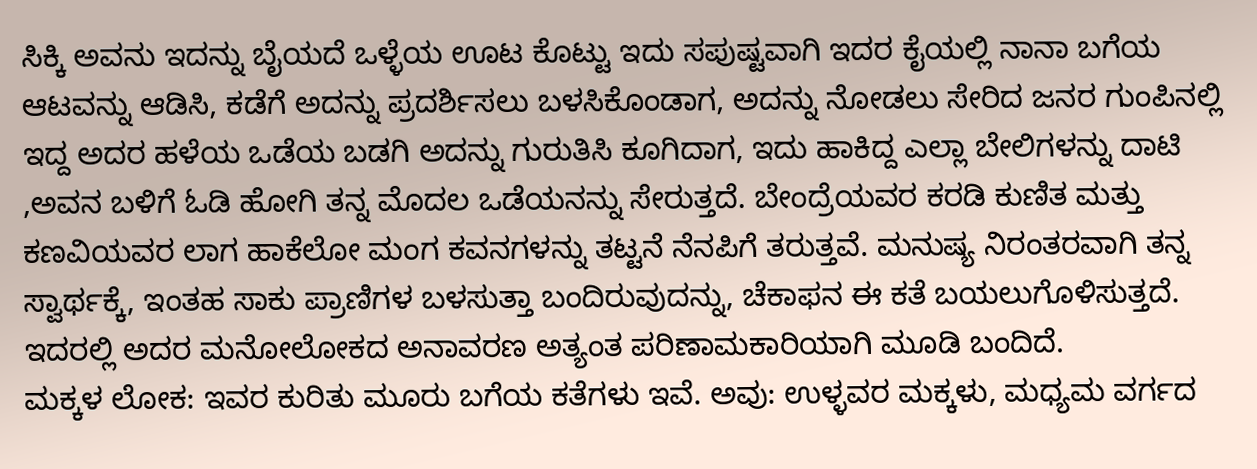ಸಿಕ್ಕಿ ಅವನು ಇದನ್ನು ಬೈಯದೆ ಒಳ್ಳೆಯ ಊಟ ಕೊಟ್ಟು ಇದು ಸಪುಷ್ಟವಾಗಿ ಇದರ ಕೈಯಲ್ಲಿ ನಾನಾ ಬಗೆಯ ಆಟವನ್ನು ಆಡಿಸಿ, ಕಡೆಗೆ ಅದನ್ನು ಪ್ರದರ್ಶಿಸಲು ಬಳಸಿಕೊಂಡಾಗ, ಅದನ್ನು ನೋಡಲು ಸೇರಿದ ಜನರ ಗುಂಪಿನಲ್ಲಿ ಇದ್ದ ಅದರ ಹಳೆಯ ಒಡೆಯ ಬಡಗಿ ಅದನ್ನು ಗುರುತಿಸಿ ಕೂಗಿದಾಗ, ಇದು ಹಾಕಿದ್ದ ಎಲ್ಲಾ ಬೇಲಿಗಳನ್ನು ದಾಟಿ ,ಅವನ ಬಳಿಗೆ ಓಡಿ ಹೋಗಿ ತನ್ನ ಮೊದಲ ಒಡೆಯನನ್ನು ಸೇರುತ್ತದೆ. ಬೇಂದ್ರೆಯವರ ಕರಡಿ ಕುಣಿತ ಮತ್ತು ಕಣವಿಯವರ ಲಾಗ ಹಾಕೆಲೋ ಮಂಗ ಕವನಗಳನ್ನು ತಟ್ಟನೆ ನೆನಪಿಗೆ ತರುತ್ತವೆ. ಮನುಷ್ಯ ನಿರಂತರವಾಗಿ ತನ್ನ ಸ್ವಾರ್ಥಕ್ಕೆ, ಇಂತಹ ಸಾಕು ಪ್ರಾಣಿಗಳ ಬಳಸುತ್ತಾ ಬಂದಿರುವುದನ್ನು, ಚೆಕಾಫನ ಈ ಕತೆ ಬಯಲುಗೊಳಿಸುತ್ತದೆ. ಇದರಲ್ಲಿ ಅದರ ಮನೋಲೋಕದ ಅನಾವರಣ ಅತ್ಯಂತ ಪರಿಣಾಮಕಾರಿಯಾಗಿ ಮೂಡಿ ಬಂದಿದೆ.
ಮಕ್ಕಳ ಲೋಕ: ಇವರ ಕುರಿತು ಮೂರು ಬಗೆಯ ಕತೆಗಳು ಇವೆ. ಅವು: ಉಳ್ಳವರ ಮಕ್ಕಳು, ಮಧ್ಯಮ ವರ್ಗದ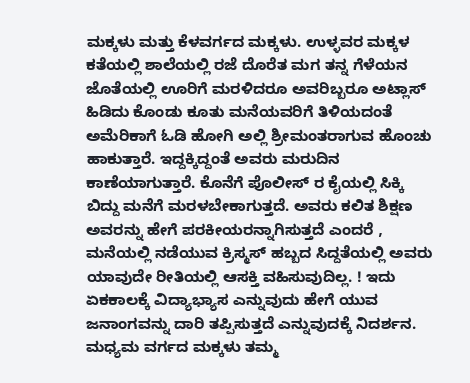ಮಕ್ಕಳು ಮತ್ತು ಕೆಳವರ್ಗದ ಮಕ್ಕಳು. ಉಳ್ಳವರ ಮಕ್ಕಳ ಕತೆಯಲ್ಲಿ ಶಾಲೆಯಲ್ಲಿ ರಜೆ ದೊರೆತ ಮಗ ತನ್ನ ಗೆಳೆಯನ ಜೊತೆಯಲ್ಲಿ ಊರಿಗೆ ಮರಳಿದರೂ ಅವರಿಬ್ಬರೂ ಅಟ್ಲಾಸ್ ಹಿಡಿದು ಕೊಂಡು ಕೂತು ಮನೆಯವರಿಗೆ ತಿಳಿಯದಂತೆ ಅಮೆರಿಕಾಗೆ ಓಡಿ ಹೋಗಿ ಅಲ್ಲಿ ಶ್ರೀಮಂತರಾಗುವ ಹೊಂಚು ಹಾಕುತ್ತಾರೆ. ಇದ್ದಕ್ಕಿದ್ದಂತೆ ಅವರು ಮರುದಿನ ಕಾಣೆಯಾಗುತ್ತಾರೆ. ಕೊನೆಗೆ ಪೊಲೀಸ್ ರ ಕೈಯಲ್ಲಿ ಸಿಕ್ಕಿ ಬಿದ್ದು ಮನೆಗೆ ಮರಳಬೇಕಾಗುತ್ತದೆ. ಅವರು ಕಲಿತ ಶಿಕ್ಷಣ ಅವರನ್ನು ಹೇಗೆ ಪರಕೀಯರನ್ನಾಗಿಸುತ್ತದೆ ಎಂದರೆ , ಮನೆಯಲ್ಲಿ ನಡೆಯುವ ಕ್ರಿಸ್ಮಸ್ ಹಬ್ಬದ ಸಿದ್ದತೆಯಲ್ಲಿ ಅವರು ಯಾವುದೇ ರೀತಿಯಲ್ಲಿ ಆಸಕ್ತಿ ವಹಿಸುವುದಿಲ್ಲ. ! ಇದು ಏಕಕಾಲಕ್ಕೆ ವಿದ್ಯಾಭ್ಯಾಸ ಎನ್ನುವುದು ಹೇಗೆ ಯುವ ಜನಾಂಗವನ್ನು ದಾರಿ ತಪ್ಪಿಸುತ್ತದೆ ಎನ್ನುವುದಕ್ಕೆ ನಿದರ್ಶನ.
ಮಧ್ಯಮ ವರ್ಗದ ಮಕ್ಕಳು ತಮ್ಮ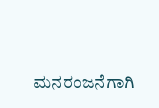ಮನರಂಜನೆಗಾಗಿ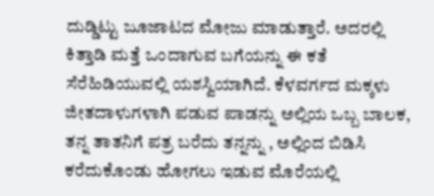ದುಡ್ಡಿಟ್ಟು ಜೂಜಾಟದ ಮೋಜು ಮಾಡುತ್ತಾರೆ. ಅದರಲ್ಲಿ ಕಿತ್ತಾಡಿ ಮತ್ತೆ ಒಂದಾಗುವ ಬಗೆಯನ್ನು ಈ ಕತೆ ಸೆರೆಹಿಡಿಯುವಲ್ಲಿ ಯಶಸ್ವಿಯಾಗಿದೆ. ಕೆಳವರ್ಗದ ಮಕ್ಕಳು ಜೀತದಾಳುಗಳಾಗಿ ಪಡುವ ಪಾಡನ್ನು ಅಲ್ಲಿಯ ಒಬ್ಬ ಬಾಲಕ, ತನ್ನ ತಾತನಿಗೆ ಪತ್ರ ಬರೆದು ತನ್ನನ್ನು , ಅಲ್ಲಿಂದ ಬಿಡಿಸಿ ಕರೆದುಕೊಂಡು ಹೋಗಲು ಇಡುವ ಮೊರೆಯಲ್ಲಿ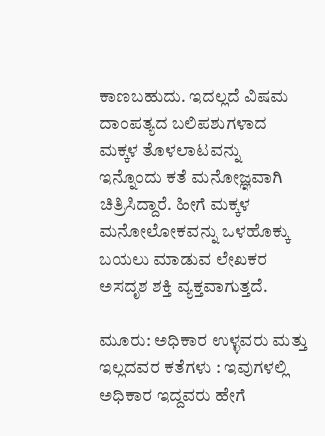ಕಾಣಬಹುದು. ಇದಲ್ಲದೆ ವಿಷಮ ದಾಂಪತ್ಯದ ಬಲಿಪಶುಗಳಾದ ಮಕ್ಕಳ ತೊಳಲಾಟವನ್ನು ಇನ್ನೊಂದು ಕತೆ ಮನೋಜ್ಞವಾಗಿ ಚಿತ್ರಿಸಿದ್ದಾರೆ. ಹೀಗೆ ಮಕ್ಕಳ ಮನೋಲೋಕವನ್ನು ಒಳಹೊಕ್ಕು ಬಯಲು ಮಾಡುವ ಲೇಖಕರ ಅಸದೃಶ ಶಕ್ತಿ ವ್ಯಕ್ತವಾಗುತ್ತದೆ.

ಮೂರು: ಅಧಿಕಾರ ಉಳ್ಳವರು ಮತ್ತು ಇಲ್ಲದವರ ಕತೆಗಳು : ಇವುಗಳಲ್ಲಿ ಅಧಿಕಾರ ಇದ್ದವರು ಹೇಗೆ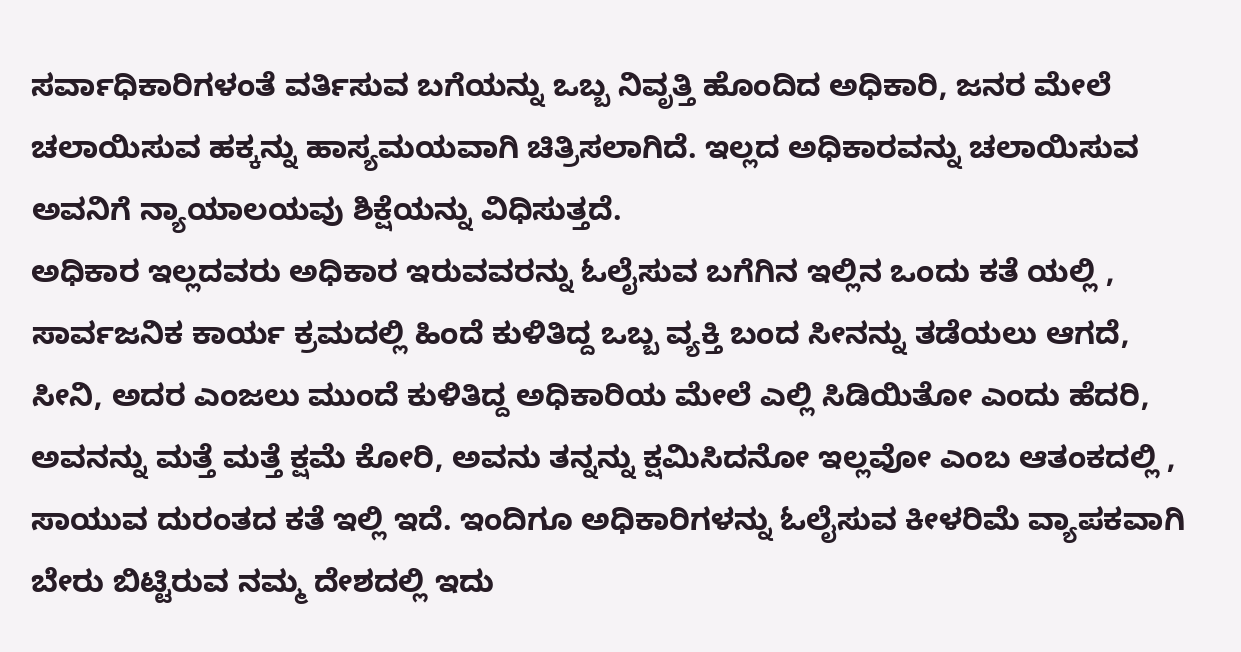ಸರ್ವಾಧಿಕಾರಿಗಳಂತೆ ವರ್ತಿಸುವ ಬಗೆಯನ್ನು ಒಬ್ಬ ನಿವೃತ್ತಿ ಹೊಂದಿದ ಅಧಿಕಾರಿ, ಜನರ ಮೇಲೆ ಚಲಾಯಿಸುವ ಹಕ್ಕನ್ನು ಹಾಸ್ಯಮಯವಾಗಿ ಚಿತ್ರಿಸಲಾಗಿದೆ. ಇಲ್ಲದ ಅಧಿಕಾರವನ್ನು ಚಲಾಯಿಸುವ ಅವನಿಗೆ ನ್ಯಾಯಾಲಯವು ಶಿಕ್ಷೆಯನ್ನು ವಿಧಿಸುತ್ತದೆ.
ಅಧಿಕಾರ ಇಲ್ಲದವರು ಅಧಿಕಾರ ಇರುವವರನ್ನು ಓಲೈಸುವ ಬಗೆಗಿನ ಇಲ್ಲಿನ ಒಂದು ಕತೆ ಯಲ್ಲಿ , ಸಾರ್ವಜನಿಕ ಕಾರ್ಯ ಕ್ರಮದಲ್ಲಿ ಹಿಂದೆ ಕುಳಿತಿದ್ದ ಒಬ್ಬ ವ್ಯಕ್ತಿ ಬಂದ ಸೀನನ್ನು ತಡೆಯಲು ಆಗದೆ, ಸೀನಿ, ಅದರ ಎಂಜಲು ಮುಂದೆ ಕುಳಿತಿದ್ದ ಅಧಿಕಾರಿಯ ಮೇಲೆ ಎಲ್ಲಿ ಸಿಡಿಯಿತೋ ಎಂದು ಹೆದರಿ, ಅವನನ್ನು ಮತ್ತೆ ಮತ್ತೆ ಕ್ಷಮೆ ಕೋರಿ, ಅವನು ತನ್ನನ್ನು ಕ್ಷಮಿಸಿದನೋ ಇಲ್ಲವೋ ಎಂಬ ಆತಂಕದಲ್ಲಿ , ಸಾಯುವ ದುರಂತದ ಕತೆ ಇಲ್ಲಿ ಇದೆ. ಇಂದಿಗೂ ಅಧಿಕಾರಿಗಳನ್ನು ಓಲೈಸುವ ಕೀಳರಿಮೆ ವ್ಯಾಪಕವಾಗಿ ಬೇರು ಬಿಟ್ಟಿರುವ ನಮ್ಮ ದೇಶದಲ್ಲಿ ಇದು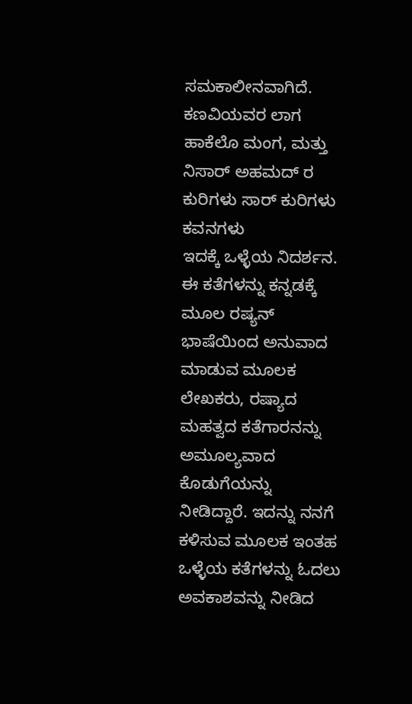ಸಮಕಾಲೀನವಾಗಿದೆ. ಕಣವಿಯವರ ಲಾಗ ಹಾಕೆಲೊ ಮಂಗ, ಮತ್ತು ನಿಸಾರ್ ಅಹಮದ್ ರ ಕುರಿಗಳು ಸಾರ್ ಕುರಿಗಳು ಕವನಗಳು
ಇದಕ್ಕೆ ಒಳ್ಳೆಯ ನಿದರ್ಶನ.
ಈ ಕತೆಗಳನ್ನು ಕನ್ನಡಕ್ಕೆ ಮೂಲ ರಷ್ಯನ್ ಭಾಷೆಯಿಂದ ಅನುವಾದ ಮಾಡುವ ಮೂಲಕ ಲೇಖಕರು, ರಷ್ಯಾದ ಮಹತ್ವದ ಕತೆಗಾರನನ್ನು ಅಮೂಲ್ಯವಾದ ಕೊಡುಗೆಯನ್ನು ನೀಡಿದ್ದಾರೆ. ಇದನ್ನು ನನಗೆ ಕಳಿಸುವ ಮೂಲಕ ಇಂತಹ ಒಳ್ಳೆಯ ಕತೆಗಳನ್ನು ಓದಲು ಅವಕಾಶವನ್ನು ನೀಡಿದ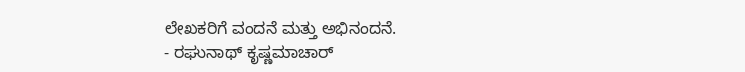ಲೇಖಕರಿಗೆ ವಂದನೆ ಮತ್ತು ಅಭಿನಂದನೆ.
- ರಘುನಾಥ್ ಕೃಷ್ಣಮಾಚಾರ್